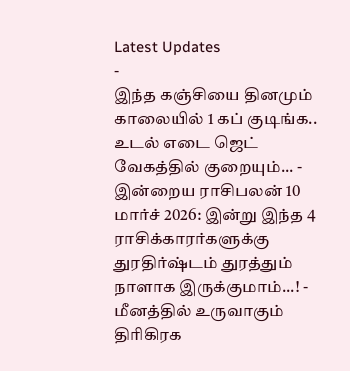Latest Updates
-
இந்த கஞ்சியை தினமும் காலையில் 1 கப் குடிங்க.. உடல் எடை ஜெட் வேகத்தில் குறையும்... -
இன்றைய ராசிபலன் 10 மார்ச் 2026: இன்று இந்த 4 ராசிக்காரர்களுக்கு துரதிர்ஷ்டம் துரத்தும் நாளாக இருக்குமாம்...! -
மீனத்தில் உருவாகும் திரிகிரக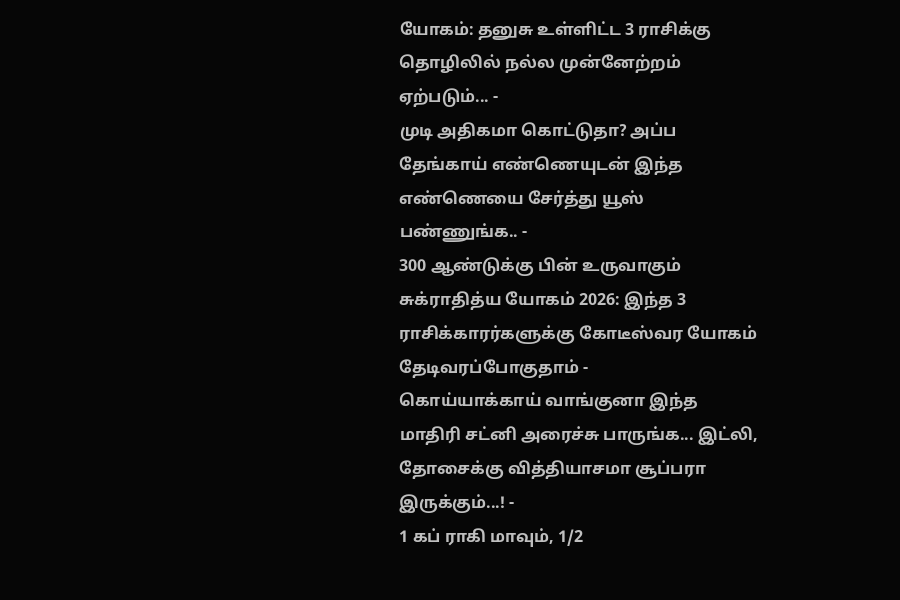யோகம்: தனுசு உள்ளிட்ட 3 ராசிக்கு தொழிலில் நல்ல முன்னேற்றம் ஏற்படும்... -
முடி அதிகமா கொட்டுதா? அப்ப தேங்காய் எண்ணெயுடன் இந்த எண்ணெயை சேர்த்து யூஸ் பண்ணுங்க.. -
300 ஆண்டுக்கு பின் உருவாகும் சுக்ராதித்ய யோகம் 2026: இந்த 3 ராசிக்காரர்களுக்கு கோடீஸ்வர யோகம் தேடிவரப்போகுதாம் -
கொய்யாக்காய் வாங்குனா இந்த மாதிரி சட்னி அரைச்சு பாருங்க... இட்லி, தோசைக்கு வித்தியாசமா சூப்பரா இருக்கும்...! -
1 கப் ராகி மாவும், 1/2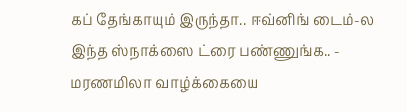கப் தேங்காயும் இருந்தா.. ஈவ்னிங் டைம்-ல இந்த ஸ்நாக்ஸை ட்ரை பண்ணுங்க.. -
மரணமிலா வாழ்க்கையை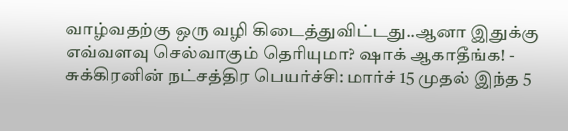வாழ்வதற்கு ஒரு வழி கிடைத்துவிட்டது..ஆனா இதுக்கு எவ்வளவு செல்வாகும் தெரியுமா? ஷாக் ஆகாதீங்க! -
சுக்கிரனின் நட்சத்திர பெயர்ச்சி: மார்ச் 15 முதல் இந்த 5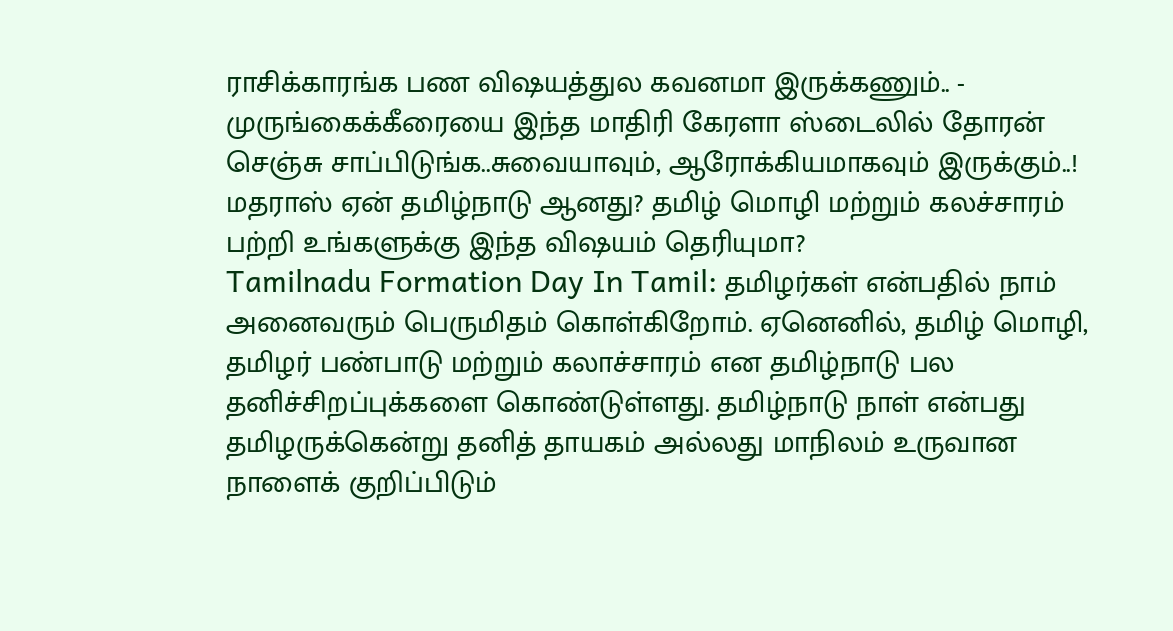ராசிக்காரங்க பண விஷயத்துல கவனமா இருக்கணும்.. -
முருங்கைக்கீரையை இந்த மாதிரி கேரளா ஸ்டைலில் தோரன் செஞ்சு சாப்பிடுங்க..சுவையாவும், ஆரோக்கியமாகவும் இருக்கும்..!
மதராஸ் ஏன் தமிழ்நாடு ஆனது? தமிழ் மொழி மற்றும் கலச்சாரம் பற்றி உங்களுக்கு இந்த விஷயம் தெரியுமா?
Tamilnadu Formation Day In Tamil: தமிழர்கள் என்பதில் நாம் அனைவரும் பெருமிதம் கொள்கிறோம். ஏனெனில், தமிழ் மொழி, தமிழர் பண்பாடு மற்றும் கலாச்சாரம் என தமிழ்நாடு பல தனிச்சிறப்புக்களை கொண்டுள்ளது. தமிழ்நாடு நாள் என்பது தமிழருக்கென்று தனித் தாயகம் அல்லது மாநிலம் உருவான நாளைக் குறிப்பிடும்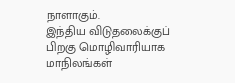நாளாகும்.
இந்திய விடுதலைக்குப் பிறகு மொழிவாரியாக மாநிலங்கள்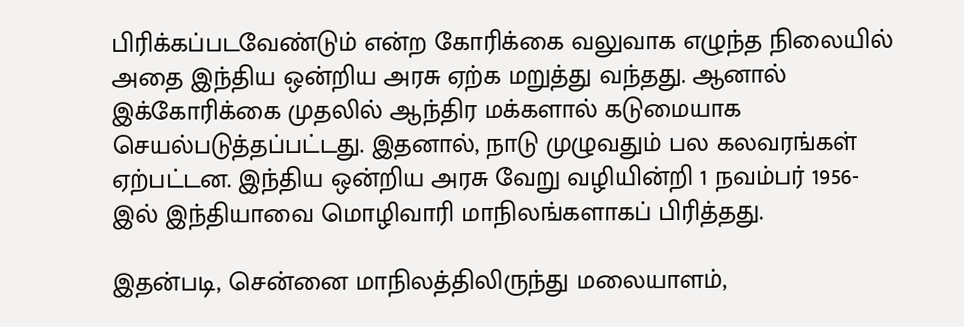பிரிக்கப்படவேண்டும் என்ற கோரிக்கை வலுவாக எழுந்த நிலையில் அதை இந்திய ஒன்றிய அரசு ஏற்க மறுத்து வந்தது. ஆனால் இக்கோரிக்கை முதலில் ஆந்திர மக்களால் கடுமையாக செயல்படுத்தப்பட்டது. இதனால், நாடு முழுவதும் பல கலவரங்கள் ஏற்பட்டன. இந்திய ஒன்றிய அரசு வேறு வழியின்றி 1 நவம்பர் 1956-இல் இந்தியாவை மொழிவாரி மாநிலங்களாகப் பிரித்தது.

இதன்படி, சென்னை மாநிலத்திலிருந்து மலையாளம்,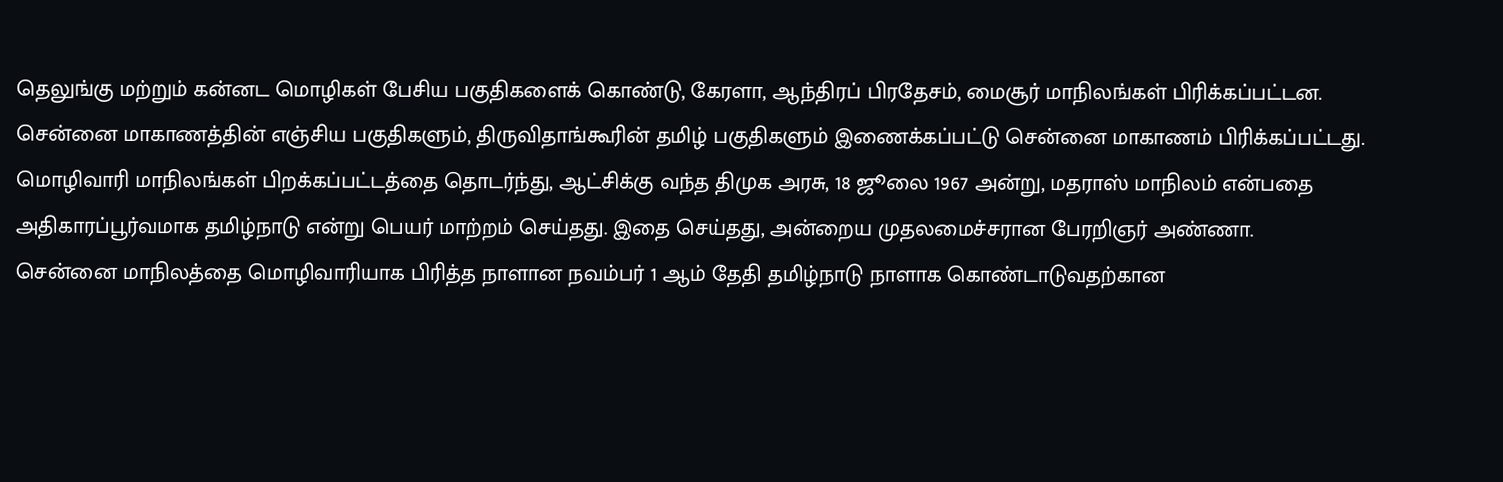தெலுங்கு மற்றும் கன்னட மொழிகள் பேசிய பகுதிகளைக் கொண்டு, கேரளா, ஆந்திரப் பிரதேசம், மைசூர் மாநிலங்கள் பிரிக்கப்பட்டன. சென்னை மாகாணத்தின் எஞ்சிய பகுதிகளும், திருவிதாங்கூரின் தமிழ் பகுதிகளும் இணைக்கப்பட்டு சென்னை மாகாணம் பிரிக்கப்பட்டது.
மொழிவாரி மாநிலங்கள் பிறக்கப்பட்டத்தை தொடர்ந்து, ஆட்சிக்கு வந்த திமுக அரசு, 18 ஜூலை 1967 அன்று, மதராஸ் மாநிலம் என்பதை அதிகாரப்பூர்வமாக தமிழ்நாடு என்று பெயர் மாற்றம் செய்தது. இதை செய்தது, அன்றைய முதலமைச்சரான பேரறிஞர் அண்ணா.
சென்னை மாநிலத்தை மொழிவாரியாக பிரித்த நாளான நவம்பர் 1 ஆம் தேதி தமிழ்நாடு நாளாக கொண்டாடுவதற்கான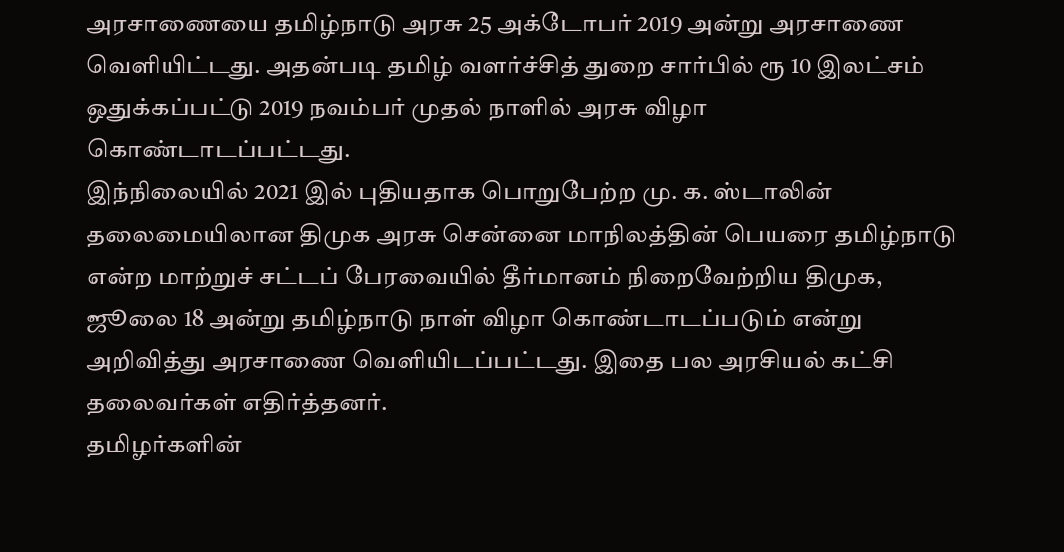அரசாணையை தமிழ்நாடு அரசு 25 அக்டோபர் 2019 அன்று அரசாணை வெளியிட்டது. அதன்படி தமிழ் வளர்ச்சித் துறை சார்பில் ரூ 10 இலட்சம் ஒதுக்கப்பட்டு 2019 நவம்பர் முதல் நாளில் அரசு விழா கொண்டாடப்பட்டது.
இந்நிலையில் 2021 இல் புதியதாக பொறுபேற்ற மு. க. ஸ்டாலின் தலைமையிலான திமுக அரசு சென்னை மாநிலத்தின் பெயரை தமிழ்நாடு என்ற மாற்றுச் சட்டப் பேரவையில் தீர்மானம் நிறைவேற்றிய திமுக, ஜூலை 18 அன்று தமிழ்நாடு நாள் விழா கொண்டாடப்படும் என்று அறிவித்து அரசாணை வெளியிடப்பட்டது. இதை பல அரசியல் கட்சி தலைவர்கள் எதிர்த்தனர்.
தமிழர்களின்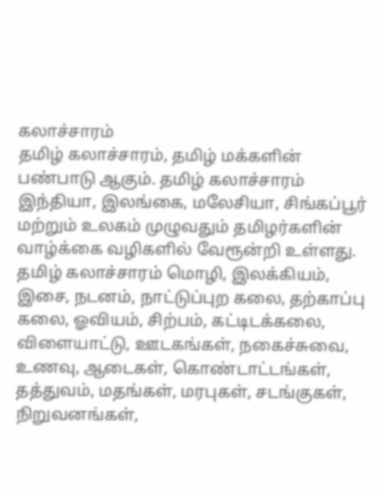கலாச்சாரம்
தமிழ் கலாச்சாரம், தமிழ் மக்களின் பண்பாடு ஆகும். தமிழ் கலாச்சாரம் இந்தியா, இலங்கை, மலேசியா, சிங்கப்பூர் மற்றும் உலகம் முழுவதும் தமிழர்களின் வாழ்க்கை வழிகளில் வேரூன்றி உள்ளது. தமிழ் கலாச்சாரம் மொழி, இலக்கியம், இசை, நடனம், நாட்டுப்புற கலை, தற்காப்பு கலை, ஓவியம், சிற்பம், கட்டிடக்கலை, விளையாட்டு, ஊடகங்கள், நகைச்சுவை, உணவு, ஆடைகள், கொண்டாட்டங்கள், தத்துவம், மதங்கள், மரபுகள், சடங்குகள், நிறுவனங்கள்,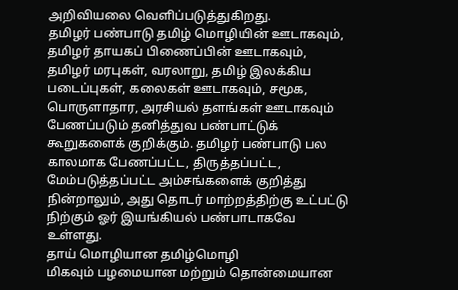அறிவியலை வெளிப்படுத்துகிறது.
தமிழர் பண்பாடு தமிழ் மொழியின் ஊடாகவும், தமிழர் தாயகப் பிணைப்பின் ஊடாகவும், தமிழர் மரபுகள், வரலாறு, தமிழ் இலக்கிய படைப்புகள், கலைகள் ஊடாகவும், சமூக, பொருளாதார, அரசியல் தளங்கள் ஊடாகவும் பேணப்படும் தனித்துவ பண்பாட்டுக் கூறுகளைக் குறிக்கும். தமிழர் பண்பாடு பல காலமாக பேணப்பட்ட, திருத்தப்பட்ட, மேம்படுத்தப்பட்ட அம்சங்களைக் குறித்து நின்றாலும், அது தொடர் மாற்றத்திற்கு உட்பட்டு நிற்கும் ஓர் இயங்கியல் பண்பாடாகவே உள்ளது.
தாய் மொழியான தமிழ்மொழி
மிகவும் பழமையான மற்றும் தொன்மையான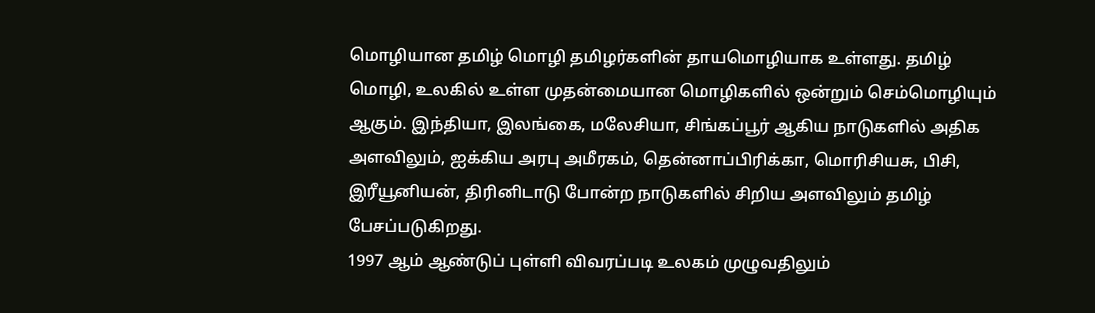மொழியான தமிழ் மொழி தமிழர்களின் தாயமொழியாக உள்ளது. தமிழ் மொழி, உலகில் உள்ள முதன்மையான மொழிகளில் ஒன்றும் செம்மொழியும் ஆகும். இந்தியா, இலங்கை, மலேசியா, சிங்கப்பூர் ஆகிய நாடுகளில் அதிக அளவிலும், ஐக்கிய அரபு அமீரகம், தென்னாப்பிரிக்கா, மொரிசியசு, பிசி, இரீயூனியன், திரினிடாடு போன்ற நாடுகளில் சிறிய அளவிலும் தமிழ் பேசப்படுகிறது.
1997 ஆம் ஆண்டுப் புள்ளி விவரப்படி உலகம் முழுவதிலும்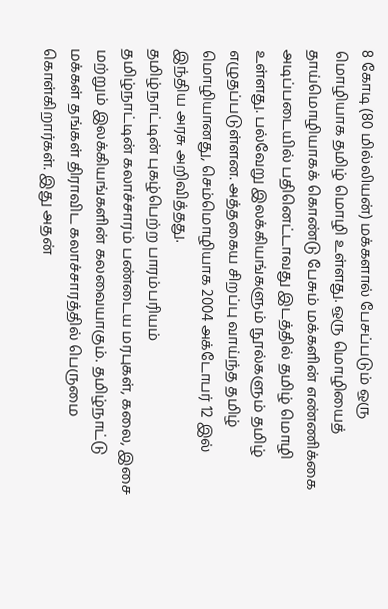8 கோடி (80 மில்லியன்) மக்களால் பேசப்படும் ஒரு மொழியாக தமிழ் மொழி உள்ளது. ஒரு மொழியைத் தாய்மொழியாகக் கொண்டு பேசும் மக்களின் எண்ணிக்கை அடிப்படையில் பதினெட்டாவது இடத்தில் தமிழ் மொழி உள்ளது. பல்வேறு இலக்கியங்களும் நூல்களும் தமிழ் எழுதப்படுள்ளன. அத்தகைய சிறப்பு வாய்ந்த தமிழ் மொழியானது, செம்மொழியாக 2004 அக்டோபர் 12 இல் இந்திய அரசு அறிவித்தது.
தமிழ்நாட்டின் புகழ்பெற்ற பாரம்பரியம்
தமிழ்நாட்டின் கலாச்சாரம் பண்டைய மரபுகள், கலை, இசை மற்றும் இலக்கியங்களின் கலவையாகும். தமிழ்நாட்டு மக்கள் தங்கள் திராவிட கலாச்சாரத்தில் பெருமை கொள்கிறார்கள். இது அதன்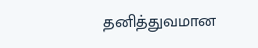தனித்துவமான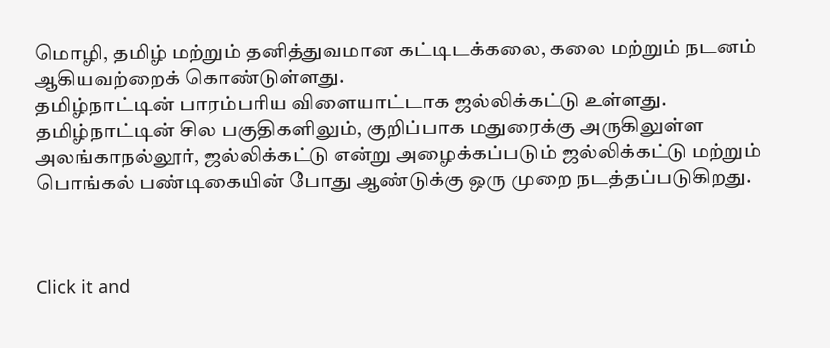மொழி, தமிழ் மற்றும் தனித்துவமான கட்டிடக்கலை, கலை மற்றும் நடனம் ஆகியவற்றைக் கொண்டுள்ளது.
தமிழ்நாட்டின் பாரம்பரிய விளையாட்டாக ஜல்லிக்கட்டு உள்ளது. தமிழ்நாட்டின் சில பகுதிகளிலும், குறிப்பாக மதுரைக்கு அருகிலுள்ள அலங்காநல்லூர், ஜல்லிக்கட்டு என்று அழைக்கப்படும் ஜல்லிக்கட்டு மற்றும் பொங்கல் பண்டிகையின் போது ஆண்டுக்கு ஒரு முறை நடத்தப்படுகிறது.



Click it and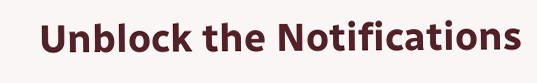Unblock the Notifications